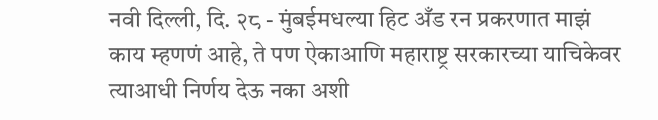नवी दिल्ली, दि. २८ - मुंबईमधल्या हिट अँड रन प्रकरणात माझं काय म्हणणं आहे, ते पण ऐकाआणि महाराष्ट्र सरकारच्या याचिकेवर त्याआधी निर्णय देऊ नका अशी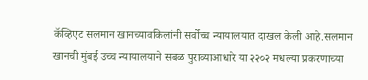कॅव्हिएट सलमान खानच्यावकिलांनी सर्वोच्च न्यायालयात दाखल केली आहे.सलमान खानची मुंबई उच्च न्यायालयाने सबळ पुराव्याआधारे या २२०२ मधल्या प्रकरणाच्या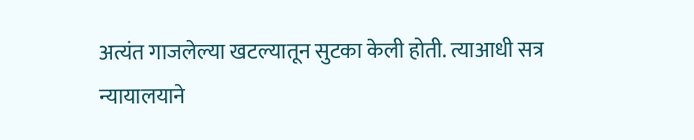अत्यंत गाजलेल्या खटल्यातून सुटका केली होती. त्याआधी सत्र न्यायालयाने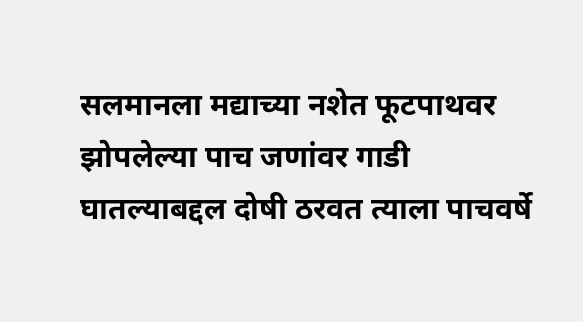सलमानला मद्याच्या नशेत फूटपाथवर झोपलेल्या पाच जणांवर गाडी घातल्याबद्दल दोषी ठरवत त्याला पाचवर्षे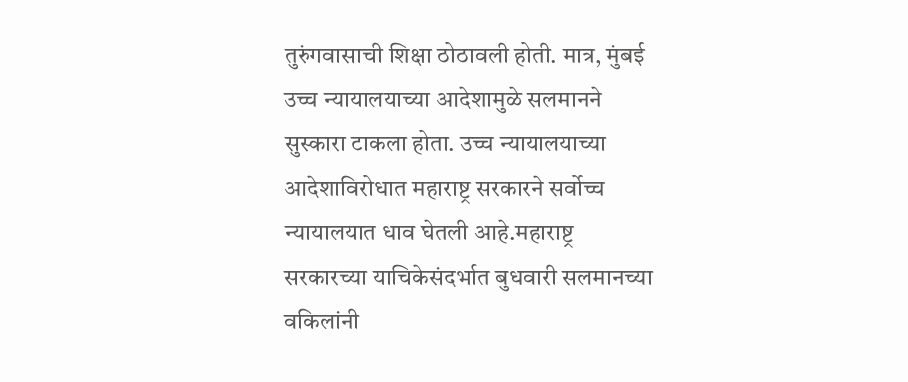तुरुंगवासाची शिक्षा ठोठावली होती. मात्र, मुंबई उच्च न्यायालयाच्या आदेशामुळे सलमानने सुस्कारा टाकला होता. उच्च न्यायालयाच्या आदेशाविरोधात महाराष्ट्र सरकारने सर्वोच्च न्यायालयात धाव घेतली आहे.महाराष्ट्र सरकारच्या याचिकेसंदर्भात बुधवारी सलमानच्या वकिलांनी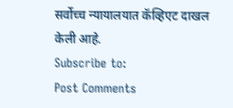सर्वोच्च न्यायालयात कॅव्हिएट दाखल केली आहे.
Subscribe to:
Post Comments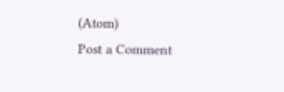(Atom)
Post a Comment